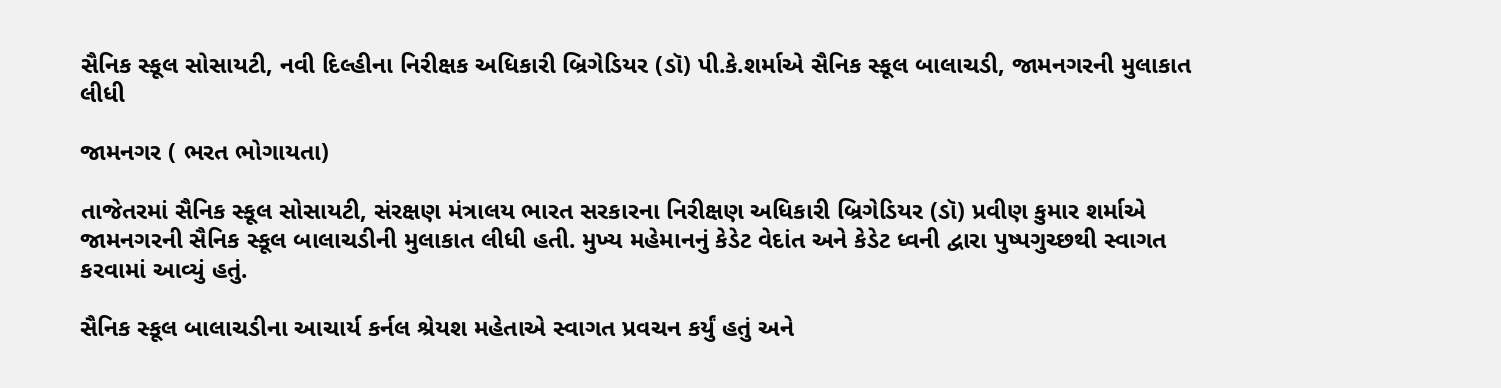સૈનિક સ્કૂલ સોસાયટી, નવી દિલ્હીના નિરીક્ષક અધિકારી બ્રિગેડિયર (ડૉ) પી.કે.શર્માએ સૈનિક સ્કૂલ બાલાચડી, જામનગરની મુલાકાત લીધી

જામનગર ( ભરત ભોગાયતા)

તાજેતરમાં સૈનિક સ્કૂલ સોસાયટી, સંરક્ષણ મંત્રાલય ભારત સરકારના નિરીક્ષણ અધિકારી બ્રિગેડિયર (ડૉ) પ્રવીણ કુમાર શર્માએ જામનગરની સૈનિક સ્કૂલ બાલાચડીની મુલાકાત લીધી હતી. મુખ્ય મહેમાનનું કેડેટ વેદાંત અને કેડેટ ધ્વની દ્વારા પુષ્પગુચ્છથી સ્વાગત કરવામાં આવ્યું હતું.

સૈનિક સ્કૂલ બાલાચડીના આચાર્ય કર્નલ શ્રેયશ મહેતાએ સ્વાગત પ્રવચન કર્યું હતું અને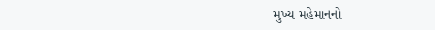મુખ્ય મહેમાનનો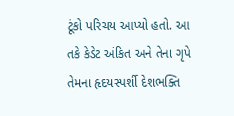ટૂંકો પરિચય આપ્યો હતો. આ તકે કેડેટ અંકિત અને તેના ગૃપે તેમના હૃદયસ્પર્શી દેશભક્તિ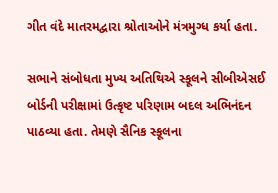ગીત વંદે માતરમદ્વારા શ્રોતાઓને મંત્રમુગ્ધ કર્યા હતા.

સભાને સંબોધતા મુખ્ય અતિથિએ સ્કૂલને સીબીએસઈ બોર્ડની પરીક્ષામાં ઉત્કૃષ્ટ પરિણામ બદલ અભિનંદન પાઠવ્યા હતા. તેમણે સૈનિક સ્કૂલના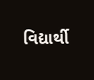વિદ્યાર્થી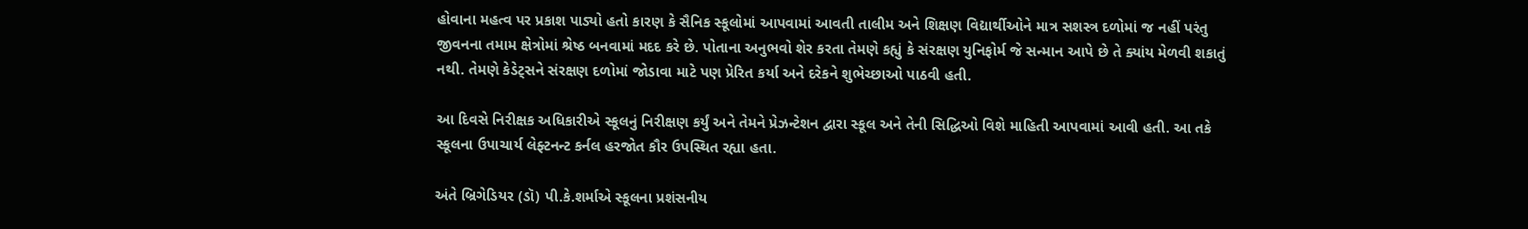હોવાના મહત્વ પર પ્રકાશ પાડ્યો હતો કારણ કે સૈનિક સ્કૂલોમાં આપવામાં આવતી તાલીમ અને શિક્ષણ વિદ્યાર્થીઓને માત્ર સશસ્ત્ર દળોમાં જ નહીં પરંતુ જીવનના તમામ ક્ષેત્રોમાં શ્રેષ્ઠ બનવામાં મદદ કરે છે. પોતાના અનુભવો શેર કરતા તેમણે કહ્યું કે સંરક્ષણ યુનિફોર્મ જે સન્માન આપે છે તે ક્યાંય મેળવી શકાતું નથી. તેમણે કેડેટ્સને સંરક્ષણ દળોમાં જોડાવા માટે પણ પ્રેરિત કર્યા અને દરેકને શુભેચ્છાઓ પાઠવી હતી.

આ દિવસે નિરીક્ષક અધિકારીએ સ્કૂલનું નિરીક્ષણ કર્યું અને તેમને પ્રેઝન્ટેશન દ્વારા સ્કૂલ અને તેની સિદ્ધિઓ વિશે માહિતી આપવામાં આવી હતી. આ તકે સ્કૂલના ઉપાચાર્ય લેફ્ટનન્ટ કર્નલ હરજોત કૌર ઉપસ્થિત રહ્યા હતા.

અંતે બ્રિગેડિયર (ડૉ) પી.કે.શર્માએ સ્કૂલના પ્રશંસનીય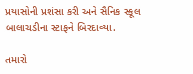પ્રયાસોની પ્રશંસા કરી અને સૈનિક સ્કૂલ બાલાચડીના સ્ટાફને બિરદાવ્યા.

તમારો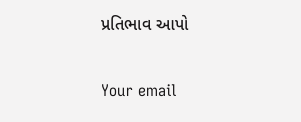પ્રતિભાવ આપો

Your email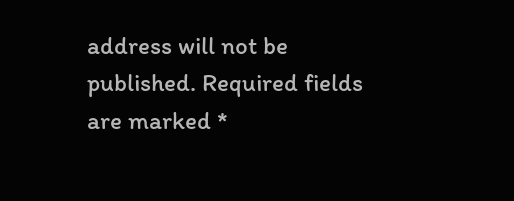address will not be published. Required fields are marked *